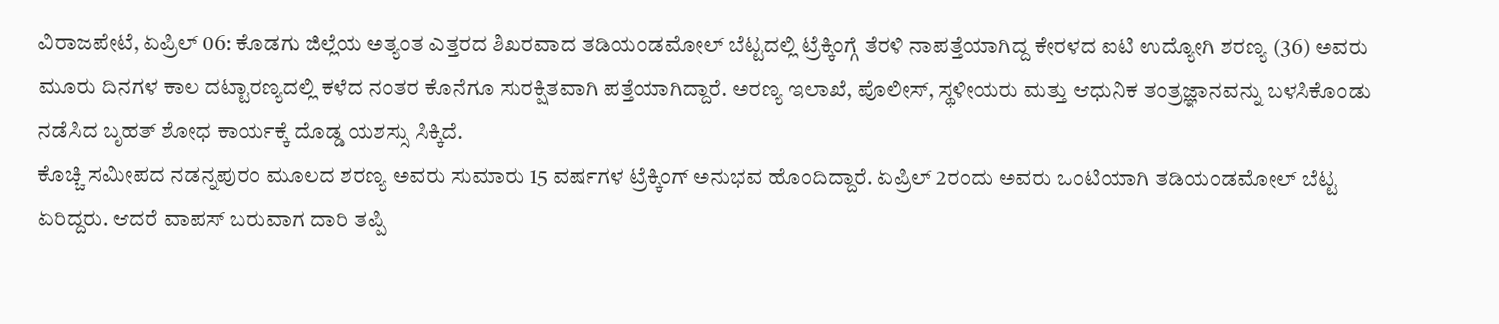ವಿರಾಜಪೇಟೆ, ಏಪ್ರಿಲ್ 06: ಕೊಡಗು ಜಿಲ್ಲೆಯ ಅತ್ಯಂತ ಎತ್ತರದ ಶಿಖರವಾದ ತಡಿಯಂಡಮೋಲ್ ಬೆಟ್ಟದಲ್ಲಿ ಟ್ರೆಕ್ಕಿಂಗ್ಗೆ ತೆರಳಿ ನಾಪತ್ತೆಯಾಗಿದ್ದ ಕೇರಳದ ಐಟಿ ಉದ್ಯೋಗಿ ಶರಣ್ಯ (36) ಅವರು ಮೂರು ದಿನಗಳ ಕಾಲ ದಟ್ಟಾರಣ್ಯದಲ್ಲಿ ಕಳೆದ ನಂತರ ಕೊನೆಗೂ ಸುರಕ್ಷಿತವಾಗಿ ಪತ್ತೆಯಾಗಿದ್ದಾರೆ. ಅರಣ್ಯ ಇಲಾಖೆ, ಪೊಲೀಸ್, ಸ್ಥಳೀಯರು ಮತ್ತು ಆಧುನಿಕ ತಂತ್ರಜ್ಞಾನವನ್ನು ಬಳಸಿಕೊಂಡು ನಡೆಸಿದ ಬೃಹತ್ ಶೋಧ ಕಾರ್ಯಕ್ಕೆ ದೊಡ್ಡ ಯಶಸ್ಸು ಸಿಕ್ಕಿದೆ.
ಕೊಚ್ಚಿ ಸಮೀಪದ ನಡನ್ನಪುರಂ ಮೂಲದ ಶರಣ್ಯ ಅವರು ಸುಮಾರು 15 ವರ್ಷಗಳ ಟ್ರೆಕ್ಕಿಂಗ್ ಅನುಭವ ಹೊಂದಿದ್ದಾರೆ. ಏಪ್ರಿಲ್ 2ರಂದು ಅವರು ಒಂಟಿಯಾಗಿ ತಡಿಯಂಡಮೋಲ್ ಬೆಟ್ಟ ಏರಿದ್ದರು. ಆದರೆ ವಾಪಸ್ ಬರುವಾಗ ದಾರಿ ತಪ್ಪಿ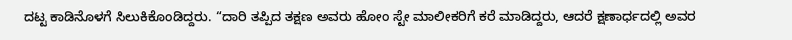ದಟ್ಟ ಕಾಡಿನೊಳಗೆ ಸಿಲುಕಿಕೊಂಡಿದ್ದರು. “ದಾರಿ ತಪ್ಪಿದ ತಕ್ಷಣ ಅವರು ಹೋಂ ಸ್ಟೇ ಮಾಲೀಕರಿಗೆ ಕರೆ ಮಾಡಿದ್ದರು, ಆದರೆ ಕ್ಷಣಾರ್ಧದಲ್ಲಿ ಅವರ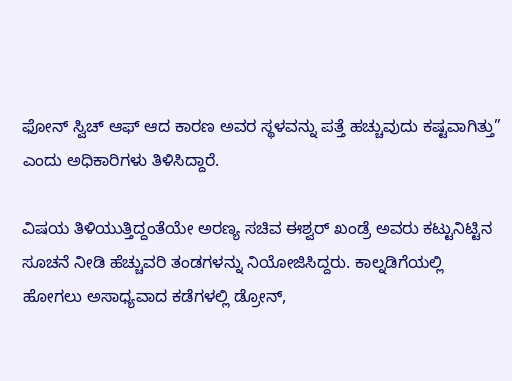ಫೋನ್ ಸ್ವಿಚ್ ಆಫ್ ಆದ ಕಾರಣ ಅವರ ಸ್ಥಳವನ್ನು ಪತ್ತೆ ಹಚ್ಚುವುದು ಕಷ್ಟವಾಗಿತ್ತು” ಎಂದು ಅಧಿಕಾರಿಗಳು ತಿಳಿಸಿದ್ದಾರೆ.

ವಿಷಯ ತಿಳಿಯುತ್ತಿದ್ದಂತೆಯೇ ಅರಣ್ಯ ಸಚಿವ ಈಶ್ವರ್ ಖಂಡ್ರೆ ಅವರು ಕಟ್ಟುನಿಟ್ಟಿನ ಸೂಚನೆ ನೀಡಿ ಹೆಚ್ಚುವರಿ ತಂಡಗಳನ್ನು ನಿಯೋಜಿಸಿದ್ದರು. ಕಾಲ್ನಡಿಗೆಯಲ್ಲಿ ಹೋಗಲು ಅಸಾಧ್ಯವಾದ ಕಡೆಗಳಲ್ಲಿ ಡ್ರೋನ್,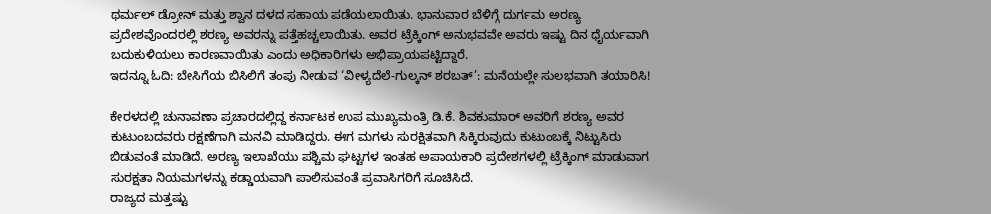ಥರ್ಮಲ್ ಡ್ರೋನ್ ಮತ್ತು ಶ್ವಾನ ದಳದ ಸಹಾಯ ಪಡೆಯಲಾಯಿತು. ಭಾನುವಾರ ಬೆಳಿಗ್ಗೆ ದುರ್ಗಮ ಅರಣ್ಯ ಪ್ರದೇಶವೊಂದರಲ್ಲಿ ಶರಣ್ಯ ಅವರನ್ನು ಪತ್ತೆಹಚ್ಚಲಾಯಿತು. ಅವರ ಟ್ರೆಕ್ಕಿಂಗ್ ಅನುಭವವೇ ಅವರು ಇಷ್ಟು ದಿನ ಧೈರ್ಯವಾಗಿ ಬದುಕುಳಿಯಲು ಕಾರಣವಾಯಿತು ಎಂದು ಅಧಿಕಾರಿಗಳು ಅಭಿಪ್ರಾಯಪಟ್ಟಿದ್ದಾರೆ.
ಇದನ್ನೂ ಓದಿ: ಬೇಸಿಗೆಯ ಬಿಸಿಲಿಗೆ ತಂಪು ನೀಡುವ ‘ವೀಳ್ಯದೆಲೆ-ಗುಲ್ಕನ್ ಶರಬತ್’: ಮನೆಯಲ್ಲೇ ಸುಲಭವಾಗಿ ತಯಾರಿಸಿ!

ಕೇರಳದಲ್ಲಿ ಚುನಾವಣಾ ಪ್ರಚಾರದಲ್ಲಿದ್ದ ಕರ್ನಾಟಕ ಉಪ ಮುಖ್ಯಮಂತ್ರಿ ಡಿ.ಕೆ. ಶಿವಕುಮಾರ್ ಅವರಿಗೆ ಶರಣ್ಯ ಅವರ ಕುಟುಂಬದವರು ರಕ್ಷಣೆಗಾಗಿ ಮನವಿ ಮಾಡಿದ್ದರು. ಈಗ ಮಗಳು ಸುರಕ್ಷಿತವಾಗಿ ಸಿಕ್ಕಿರುವುದು ಕುಟುಂಬಕ್ಕೆ ನಿಟ್ಟುಸಿರು ಬಿಡುವಂತೆ ಮಾಡಿದೆ. ಅರಣ್ಯ ಇಲಾಖೆಯು ಪಶ್ಚಿಮ ಘಟ್ಟಗಳ ಇಂತಹ ಅಪಾಯಕಾರಿ ಪ್ರದೇಶಗಳಲ್ಲಿ ಟ್ರೆಕ್ಕಿಂಗ್ ಮಾಡುವಾಗ ಸುರಕ್ಷತಾ ನಿಯಮಗಳನ್ನು ಕಡ್ಡಾಯವಾಗಿ ಪಾಲಿಸುವಂತೆ ಪ್ರವಾಸಿಗರಿಗೆ ಸೂಚಿಸಿದೆ.
ರಾಜ್ಯದ ಮತ್ತಷ್ಟು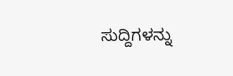ಸುದ್ದಿಗಳನ್ನು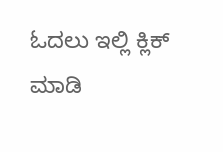ಓದಲು ಇಲ್ಲಿ ಕ್ಲಿಕ್ ಮಾಡಿ